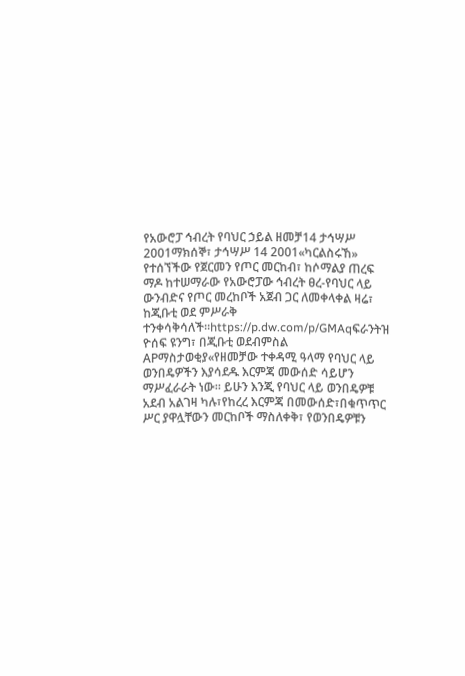የአውሮፓ ኅብረት የባህር ኃይል ዘመቻ14 ታኅሣሥ 2001ማክሰኞ፣ ታኅሣሥ 14 2001«ካርልስሩኸ» የተሰኘችው የጀርመን የጦር መርከብ፣ ከሶማልያ ጠረፍ ማዶ ከተሠማራው የአውሮፓው ኅብረት ፀረ-የባህር ላይ ውንብድና የጦር መረከቦች አጀብ ጋር ለመቀላቀል ዛሬ፣ ከጂቡቲ ወደ ምሥራቅ ተንቀሳቅሳለች።https://p.dw.com/p/GMAqፍራንትዝ ዮሰፍ ዩንግ፣ በጂቡቲ ወደብምስል APማስታወቂያ«የዘመቻው ተቀዳሚ ዓላማ የባህር ላይ ወንበዴዎችን እያሳደዱ እርምጃ መውሰድ ሳይሆን ማሥፈራራት ነው። ይሁን እንጂ የባህር ላይ ወንበዴዎቹ አደብ አልገዛ ካሉ፣የከረረ እርምጃ በመውሰድ፣በቁጥጥር ሥር ያዋሏቸውን መርከቦች ማስለቀቅ፣ የወንበዴዎቹን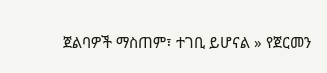ጀልባዎች ማስጠም፣ ተገቢ ይሆናል » የጀርመን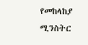የመከላከያ ሚንስትር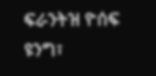ፍራንትዝ ዮሰፍ ዩንግ፣